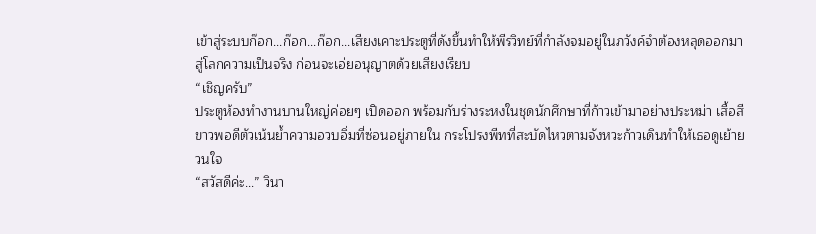เข้าสู่ระบบก๊อก...ก๊อก...ก๊อก...เสียงเคาะประตูที่ดังขึ้นทำให้พีรวิทย์ที่กำลังจมอยู่ในภวังค์จำต้องหลุดออกมาสู่โลกความเป็นจริง ก่อนจะเอ่ยอนุญาตด้วยเสียงเรียบ
“เชิญครับ”
ประตูห้องทำงานบานใหญ่ค่อยๆ เปิดออก พร้อมกับร่างระหงในชุดนักศึกษาที่ก้าวเข้ามาอย่างประหม่า เสื้อสีขาวพอดีตัวเน้นย้ำความอวบอิ่มที่ซ่อนอยู่ภายใน กระโปรงพีทที่สะบัดไหวตามจังหวะก้าวเดินทำให้เธอดูเย้ายวนใจ
“สวัสดีค่ะ...” วินา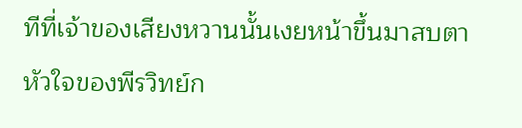ทีที่เจ้าของเสียงหวานนั้นเงยหน้าขึ้นมาสบตา หัวใจของพีรวิทย์ก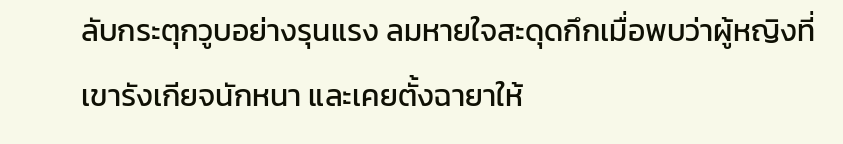ลับกระตุกวูบอย่างรุนแรง ลมหายใจสะดุดกึกเมื่อพบว่าผู้หญิงที่เขารังเกียจนักหนา และเคยตั้งฉายาให้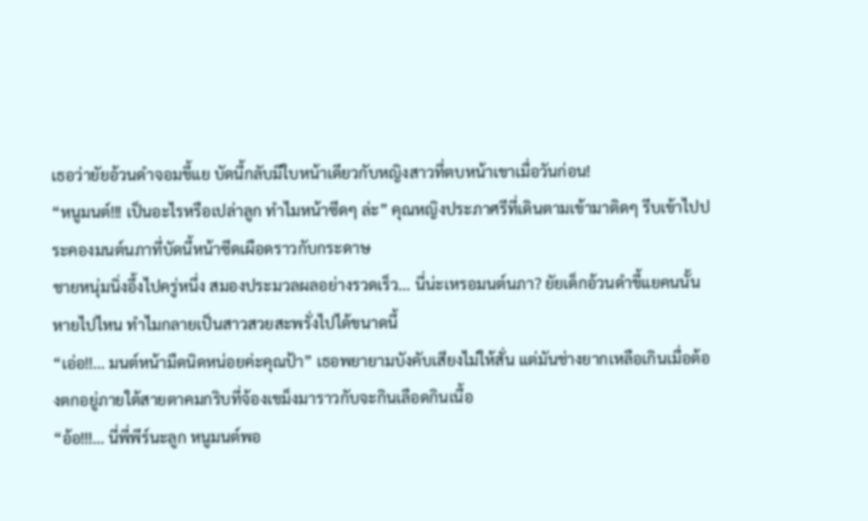เธอว่ายัยอ้วนดำจอมขี้แย บัดนี้กลับมีใบหน้าเดียวกับหญิงสาวที่ตบหน้าเขาเมื่อวันก่อน!
“หนูมนต์!!! เป็นอะไรหรือเปล่าลูก ทำไมหน้าซีดๆ ล่ะ” คุณหญิงประภาศรีที่เดินตามเข้ามาติดๆ รีบเข้าไปประคองมนต์นภาที่บัดนี้หน้าซีดเผือดราวกับกระดาษ
ชายหนุ่มนิ่งอึ้งไปครู่หนึ่ง สมองประมวลผลอย่างรวดเร็ว... นี่น่ะเหรอมนต์นภา? ยัยเด็กอ้วนดำขี้แยคนนั้นหายไปไหน ทำไมกลายเป็นสาวสวยสะพรั่งไปได้ขนาดนี้
“เอ่อ!!... มนต์หน้ามืดนิดหน่อยค่ะคุณป้า” เธอพยายามบังคับเสียงไม่ให้สั่น แต่มันช่างยากเหลือเกินเมื่อต้องตกอยู่ภายใต้สายตาคมกริบที่จ้องเขม็งมาราวกับจะกินเลือดกินเนื้อ
“อ้อ!!!... นี่พี่พีร์นะลูก หนูมนต์พอ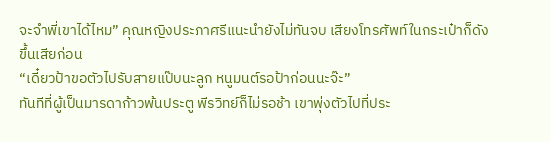จะจำพี่เขาได้ไหม” คุณหญิงประภาศรีแนะนำยังไม่ทันจบ เสียงโทรศัพท์ในกระเป๋าก็ดังขึ้นเสียก่อน
“เดี๋ยวป้าขอตัวไปรับสายแป๊บนะลูก หนูมนต์รอป้าก่อนนะจ๊ะ”
ทันทีที่ผู้เป็นมารดาก้าวพ้นประตู พีรวิทย์ก็ไม่รอช้า เขาพุ่งตัวไปที่ประ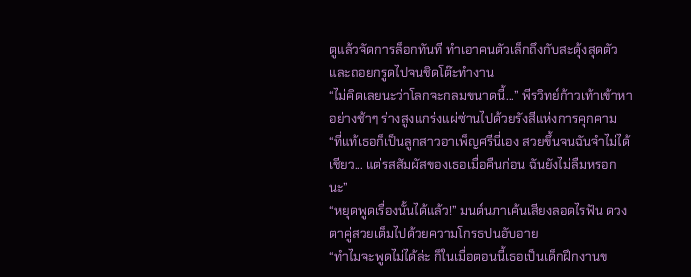ตูแล้วจัดการล็อกทันที ทำเอาคนตัวเล็กถึงกับสะดุ้งสุดตัวและถอยกรูดไปจนชิดโต๊ะทำงาน
“ไม่คิดเลยนะว่าโลกจะกลมขนาดนี้...” พีรวิทย์ก้าวเท้าเข้าหาอย่างช้าๆ ร่างสูงแกร่งแผ่ซ่านไปด้วยรังสีแห่งการคุกคาม
“ที่แท้เธอก็เป็นลูกสาวอาเพ็ญศรีนี่เอง สวยขึ้นจนฉันจำไม่ได้เชียว... แต่รสสัมผัสของเธอเมื่อคืนก่อน ฉันยังไม่ลืมหรอกนะ”
“หยุดพูดเรื่องนั้นได้แล้ว!” มนต์นภาเค้นเสียงลอดไรฟัน ดวงตาคู่สวยเต็มไปด้วยความโกรธปนอับอาย
“ทำไมจะพูดไม่ได้ล่ะ ก็ในเมื่อตอนนี้เธอเป็นเด็กฝึกงานข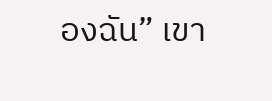องฉัน” เขา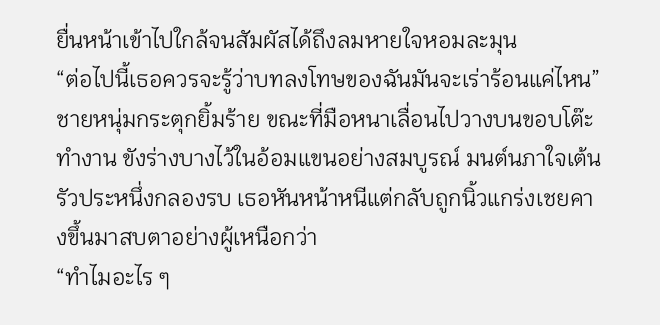ยื่นหน้าเข้าไปใกล้จนสัมผัสได้ถึงลมหายใจหอมละมุน
“ต่อไปนี้เธอควรจะรู้ว่าบทลงโทษของฉันมันจะเร่าร้อนแค่ไหน” ชายหนุ่มกระตุกยิ้มร้าย ขณะที่มือหนาเลื่อนไปวางบนขอบโต๊ะทำงาน ขังร่างบางไว้ในอ้อมแขนอย่างสมบูรณ์ มนต์นภาใจเต้นรัวประหนึ่งกลองรบ เธอหันหน้าหนีแต่กลับถูกนิ้วแกร่งเชยคางขึ้นมาสบตาอย่างผู้เหนือกว่า
“ทำไมอะไร ๆ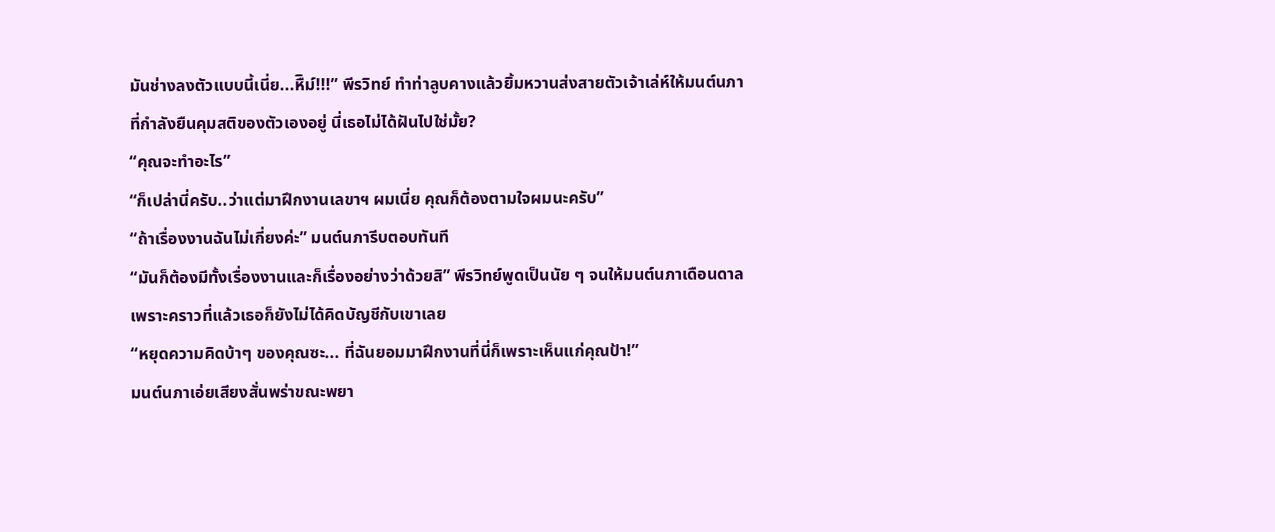มันช่างลงตัวแบบนี้เนี่ย...หืิม์!!!” พีรวิทย์ ทำท่าลูบคางแล้วยิ้มหวานส่งสายตัวเจ้าเล่ห์ให้มนต์นภา ที่กำลังยืนคุมสติของตัวเองอยู่ นี่เธอไม่ได้ฝันไปใช่มั้ย?
“คุณจะทำอะไร”
“ก็เปล่านี่ครับ..ว่าแต่มาฝึกงานเลขาฯ ผมเนี่ย คุณก็ต้องตามใจผมนะครับ”
“ถ้าเรื่องงานฉันไม่เกี่ยงค่ะ” มนต์นภารีบตอบทันที
“มันก็ต้องมีทั้งเรื่องงานและก็เรื่องอย่างว่าด้วยสิ” พีรวิทย์พูดเป็นนัย ๆ จนให้มนต์นภาเดือนดาล เพราะคราวที่แล้วเธอก็ยังไม่ได้คิดบัญชีกับเขาเลย
“หยุดความคิดบ้าๆ ของคุณซะ... ที่ฉันยอมมาฝึกงานที่นี่ก็เพราะเห็นแก่คุณป้า!”
มนต์นภาเอ่ยเสียงสั่นพร่าขณะพยา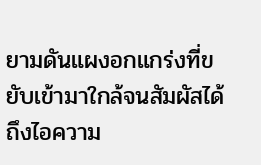ยามดันแผงอกแกร่งที่ขยับเข้ามาใกล้จนสัมผัสได้ถึงไอความ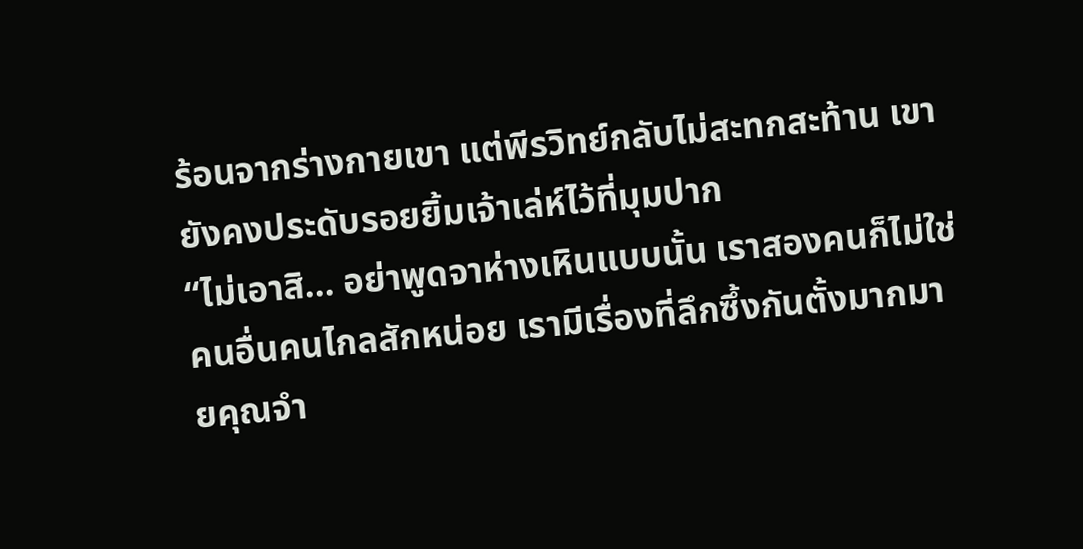ร้อนจากร่างกายเขา แต่พีรวิทย์กลับไม่สะทกสะท้าน เขายังคงประดับรอยยิ้มเจ้าเล่ห์ไว้ที่มุมปาก
“ไม่เอาสิ... อย่าพูดจาห่างเหินแบบนั้น เราสองคนก็ไม่ใช่คนอื่นคนไกลสักหน่อย เรามีเรื่องที่ลึกซึ้งกันตั้งมากมายคุณจำ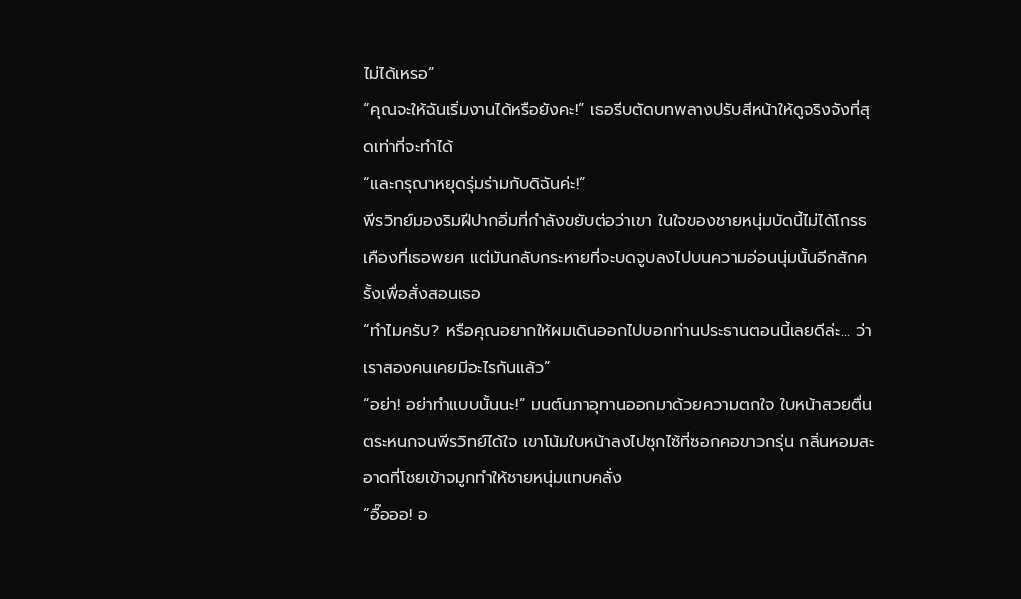ไม่ได้เหรอ”
“คุณจะให้ฉันเริ่มงานได้หรือยังคะ!” เธอรีบตัดบทพลางปรับสีหน้าให้ดูจริงจังที่สุดเท่าที่จะทำได้
“และกรุณาหยุดรุ่มร่ามกับดิฉันค่ะ!”
พีรวิทย์มองริมฝีปากอิ่มที่กำลังขยับต่อว่าเขา ในใจของชายหนุ่มบัดนี้ไม่ได้โกรธเคืองที่เธอพยศ แต่มันกลับกระหายที่จะบดจูบลงไปบนความอ่อนนุ่มนั้นอีกสักครั้งเพื่อสั่งสอนเธอ
“ทำไมครับ? หรือคุณอยากให้ผมเดินออกไปบอกท่านประธานตอนนี้เลยดีล่ะ... ว่าเราสองคนเคยมีอะไรกันแล้ว”
“อย่า! อย่าทำแบบนั้นนะ!” มนต์นภาอุทานออกมาด้วยความตกใจ ใบหน้าสวยตื่นตระหนกจนพีรวิทย์ได้ใจ เขาโน้มใบหน้าลงไปซุกไซ้ที่ซอกคอขาวกรุ่น กลิ่นหอมสะอาดที่โชยเข้าจมูกทำให้ชายหนุ่มแทบคลั่ง
“อื๊อออ! อ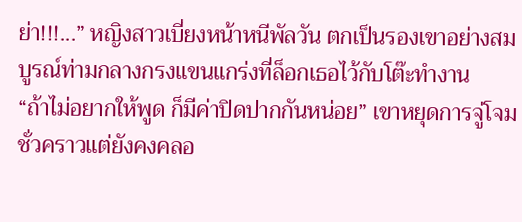ย่า!!!...” หญิงสาวเบี่ยงหน้าหนีพัลวัน ตกเป็นรองเขาอย่างสมบูรณ์ท่ามกลางกรงแขนแกร่งที่ล็อกเธอไว้กับโต๊ะทำงาน
“ถ้าไม่อยากให้พูด ก็มีค่าปิดปากกันหน่อย” เขาหยุดการจู่โจมชั่วคราวแต่ยังคงคลอ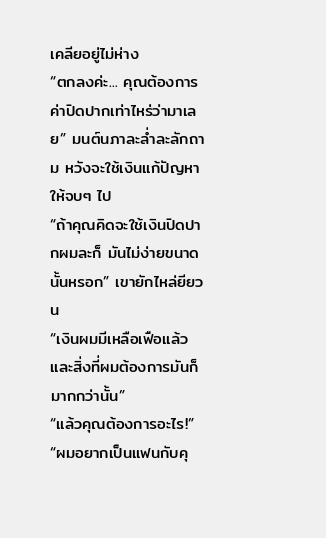เคลียอยู่ไม่ห่าง
“ตกลงค่ะ... คุณต้องการค่าปิดปากเท่าไหร่ว่ามาเลย” มนต์นภาละล่ำละลักถาม หวังจะใช้เงินแก้ปัญหาให้จบๆ ไป
“ถ้าคุณคิดจะใช้เงินปิดปากผมละก็ มันไม่ง่ายขนาดนั้นหรอก” เขายักไหล่ยียวน
“เงินผมมีเหลือเฟือแล้ว และสิ่งที่ผมต้องการมันก็มากกว่านั้น”
“แล้วคุณต้องการอะไร!”
“ผมอยากเป็นแฟนกับคุ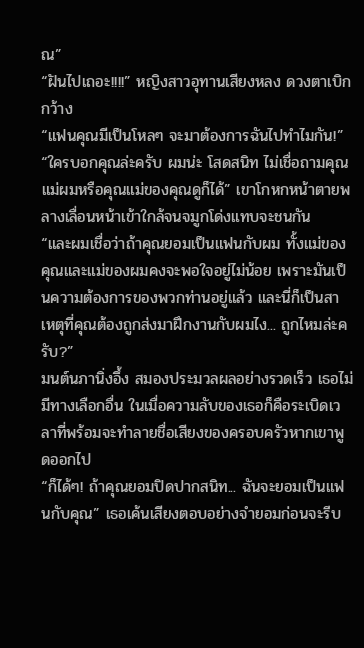ณ”
“ฝันไปเถอะ!!!!” หญิงสาวอุทานเสียงหลง ดวงตาเบิกกว้าง
“แฟนคุณมีเป็นโหลๆ จะมาต้องการฉันไปทำไมกัน!”
“ใครบอกคุณล่ะครับ ผมน่ะ โสดสนิท ไม่เชื่อถามคุณแม่ผมหรือคุณแม่ของคุณดูก็ได้” เขาโกหกหน้าตายพลางเลื่อนหน้าเข้าใกล้จนจมูกโด่งแทบจะชนกัน
“และผมเชื่อว่าถ้าคุณยอมเป็นแฟนกับผม ทั้งแม่ของคุณและแม่ของผมคงจะพอใจอยู่ไม่น้อย เพราะมันเป็นความต้องการของพวกท่านอยู่แล้ว และนี่ก็เป็นสาเหตุที่คุณต้องถูกส่งมาฝึกงานกับผมไง... ถูกไหมล่ะครับ?”
มนต์นภานิ่งอึ้ง สมองประมวลผลอย่างรวดเร็ว เธอไม่มีทางเลือกอื่น ในเมื่อความลับของเธอก็คือระเบิดเวลาที่พร้อมจะทำลายชื่อเสียงของครอบครัวหากเขาพูดออกไป
“ก็ได้ๆ! ถ้าคุณยอมปิดปากสนิท... ฉันจะยอมเป็นแฟนกับคุณ” เธอเค้นเสียงตอบอย่างจำยอมก่อนจะรีบ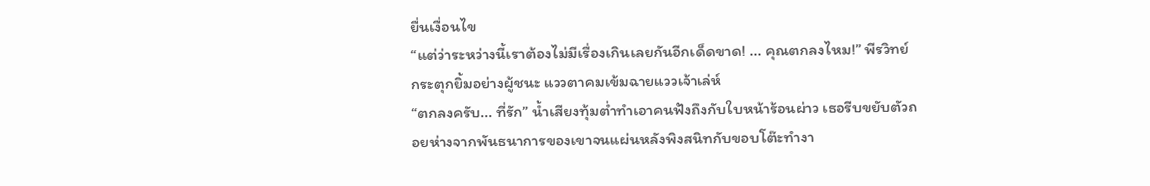ยื่นเงื่อนไข
“แต่ว่าระหว่างนี้เราต้องไม่มีเรื่องเกินเลยกันอีกเด็ดขาด! ... คุณตกลงไหม!” พีรวิทย์กระตุกยิ้มอย่างผู้ชนะ แววตาคมเข้มฉายแววเจ้าเล่ห์
“ตกลงครับ... ที่รัก” น้ำเสียงทุ้มต่ำทำเอาคนฟังถึงกับใบหน้าร้อนผ่าว เธอรีบขยับตัวถอยห่างจากพันธนาการของเขาจนแผ่นหลังพิงสนิทกับขอบโต๊ะทำงา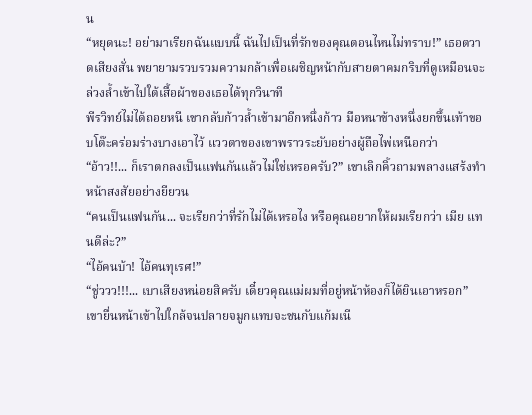น
“หยุดนะ! อย่ามาเรียกฉันแบบนี้ ฉันไปเป็นที่รักของคุณตอนไหนไม่ทราบ!” เธอตวาดเสียงสั่น พยายามรวบรวมความกล้าเพื่อเผชิญหน้ากับสายตาคมกริบที่ดูเหมือนจะล่วงล้ำเข้าไปใต้เสื้อผ้าของเธอได้ทุกวินาที
พีรวิทย์ไม่ได้ถอยหนี เขากลับก้าวล้ำเข้ามาอีกหนึ่งก้าว มือหนาข้างหนึ่งยกขึ้นเท้าขอบโต๊ะคร่อมร่างบางเอาไว้ แววตาของเขาพราวระยับอย่างผู้ถือไพ่เหนือกว่า
“อ้าว!!... ก็เราตกลงเป็นแฟนกันแล้วไม่ใช่เหรอครับ?” เขาเลิกคิ้วถามพลางแสร้งทำหน้าสงสัยอย่างยียวน
“คนเป็นแฟนกัน... จะเรียกว่าที่รักไม่ได้เหรอไง หรือคุณอยากให้ผมเรียกว่า เมีย แทนดีล่ะ?”
“ไอ้คนบ้า! ไอ้คนทุเรศ!”
“ชู่ววว!!!... เบาเสียงหน่อยสิครับ เดี๋ยวคุณแม่ผมที่อยู่หน้าห้องก็ได้ยินเอาหรอก” เขายื่นหน้าเข้าไปใกล้จนปลายจมูกแทบจะชนกับแก้มเนี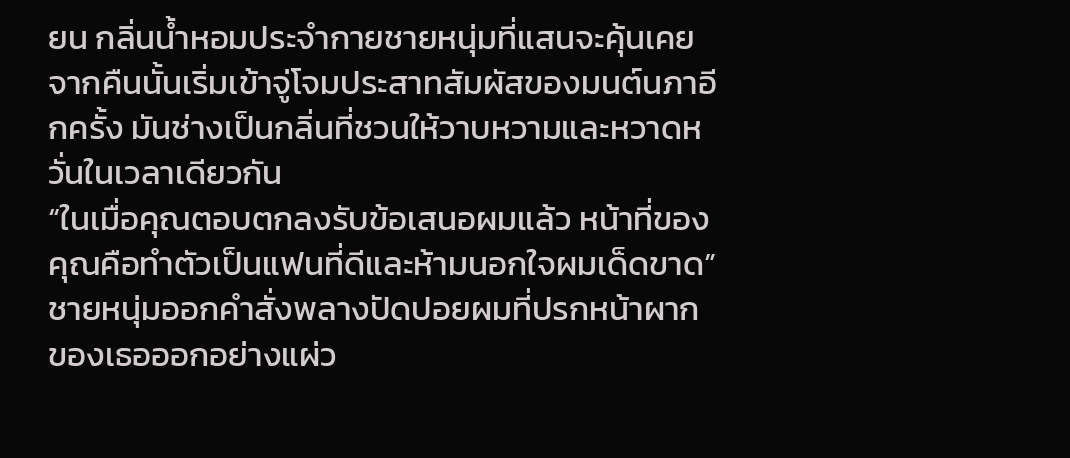ยน กลิ่นน้ำหอมประจำกายชายหนุ่มที่แสนจะคุ้นเคยจากคืนนั้นเริ่มเข้าจู่โจมประสาทสัมผัสของมนต์นภาอีกครั้ง มันช่างเป็นกลิ่นที่ชวนให้วาบหวามและหวาดหวั่นในเวลาเดียวกัน
“ในเมื่อคุณตอบตกลงรับข้อเสนอผมแล้ว หน้าที่ของคุณคือทำตัวเป็นแฟนที่ดีและห้ามนอกใจผมเด็ดขาด”
ชายหนุ่มออกคำสั่งพลางปัดปอยผมที่ปรกหน้าผากของเธอออกอย่างแผ่ว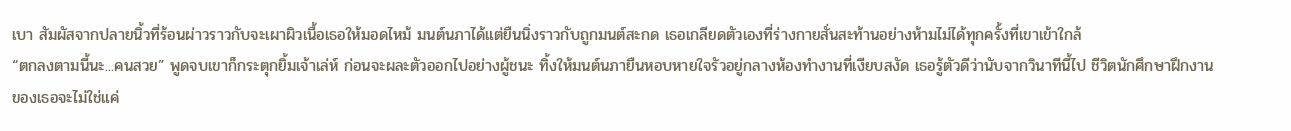เบา สัมผัสจากปลายนิ้วที่ร้อนผ่าวราวกับจะเผาผิวเนื้อเธอให้มอดไหม้ มนต์นภาได้แต่ยืนนิ่งราวกับถูกมนต์สะกด เธอเกลียดตัวเองที่ร่างกายสั่นสะท้านอย่างห้ามไม่ได้ทุกครั้งที่เขาเข้าใกล้
“ตกลงตามนี้นะ...คนสวย” พูดจบเขาก็กระตุกยิ้มเจ้าเล่ห์ ก่อนจะผละตัวออกไปอย่างผู้ชนะ ทิ้งให้มนต์นภายืนหอบหายใจรัวอยู่กลางห้องทำงานที่เงียบสงัด เธอรู้ตัวดีว่านับจากวินาทีนี้ไป ชีวิตนักศึกษาฝึกงานของเธอจะไม่ใช่แค่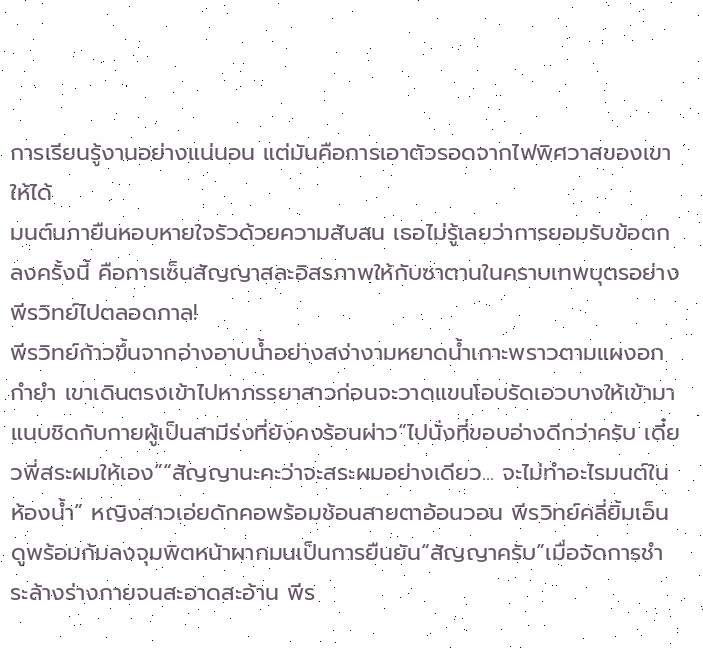การเรียนรู้งานอย่างแน่นอน แต่มันคือการเอาตัวรอดจากไฟพิศวาสของเขาให้ได้
มนต์นภายืนหอบหายใจรัวด้วยความสับสน เธอไม่รู้เลยว่าการยอมรับข้อตกลงครั้งนี้ คือการเซ็นสัญญาสละอิสรภาพให้กับซาตานในคราบเทพบุตรอย่างพีรวิทย์ไปตลอดกาล!
พีรวิทย์ก้าวขึ้นจากอ่างอาบน้ำอย่างสง่างามหยาดน้ำเกาะพราวตามแผงอกกำยำ เขาเดินตรงเข้าไปหาภรรยาสาวก่อนจะวาดแขนโอบรัดเอวบางให้เข้ามาแนบชิดกับกายผู้เป็นสามีร่งที่ยังคงร้อนผ่าว“ไปนั่งที่ขอบอ่างดีกว่าครับ เดี๋ยวพี่สระผมให้เอง”“สัญญานะคะว่าจะสระผมอย่างเดียว... จะไม่ทำอะไรมนต์ในห้องน้ำ” หญิงสาวเอ่ยดักคอพร้อมช้อนสายตาอ้อนวอน พีรวิทย์คลี่ยิ้มเอ็นดูพร้อมก้มลงจุมพิตหน้าผากมนเป็นการยืนยัน“สัญญาครับ”เมื่อจัดการชำระล้างร่างกายจนสะอาดสะอ้าน พีร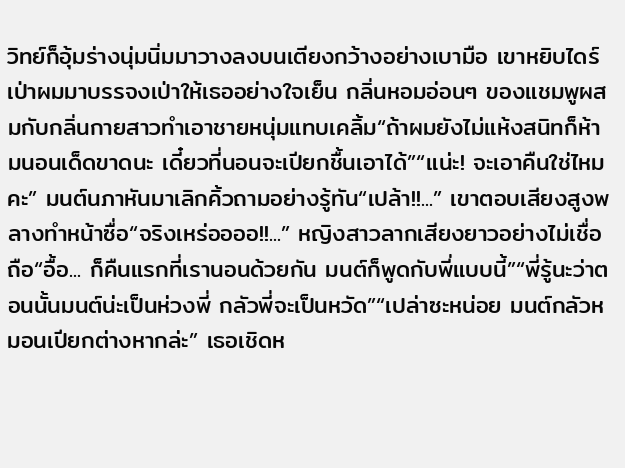วิทย์ก็อุ้มร่างนุ่มนิ่มมาวางลงบนเตียงกว้างอย่างเบามือ เขาหยิบไดร์เป่าผมมาบรรจงเป่าให้เธออย่างใจเย็น กลิ่นหอมอ่อนๆ ของแชมพูผสมกับกลิ่นกายสาวทำเอาชายหนุ่มแทบเคลิ้ม“ถ้าผมยังไม่แห้งสนิทก็ห้ามนอนเด็ดขาดนะ เดี๋ยวที่นอนจะเปียกชื้นเอาได้”“แน่ะ! จะเอาคืนใช่ไหมคะ” มนต์นภาหันมาเลิกคิ้วถามอย่างรู้ทัน“เปล้า!!...” เขาตอบเสียงสูงพลางทำหน้าซื่อ“จริงเหร่ออออ!!...” หญิงสาวลากเสียงยาวอย่างไม่เชื่อถือ“อื้อ... ก็คืนแรกที่เรานอนด้วยกัน มนต์ก็พูดกับพี่แบบนี้”“พี่รู้นะว่าตอนนั้นมนต์น่ะเป็นห่วงพี่ กลัวพี่จะเป็นหวัด”“เปล่าซะหน่อย มนต์กลัวหมอนเปียกต่างหากล่ะ” เธอเชิดห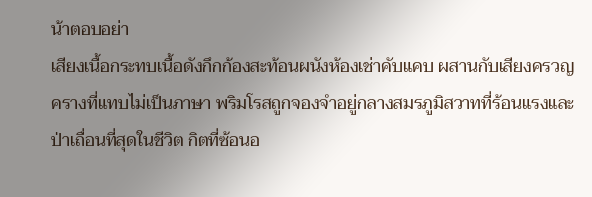น้าตอบอย่า
เสียงเนื้อกระทบเนื้อดังกึกก้องสะท้อนผนังห้องเช่าคับแคบ ผสานกับเสียงครวญครางที่แทบไม่เป็นภาษา พริมโรสถูกจองจำอยู่กลางสมรภูมิสวาทที่ร้อนแรงและป่าเถื่อนที่สุดในชีวิต กิตที่ซ้อนอ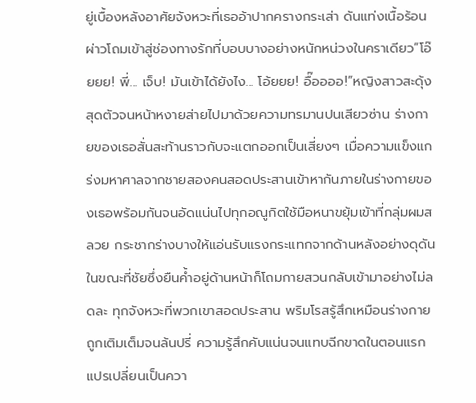ยู่เบื้องหลังอาศัยจังหวะที่เธออ้าปากครางกระเส่า ดันแท่งเนื้อร้อนผ่าวโถมเข้าสู่ช่องทางรักที่บอบบางอย่างหนักหน่วงในคราเดียว“โอ๊ยยย! พี่... เจ็บ! มันเข้าได้ยังไง... โอ้ยยย! อื๊ออออ!”หญิงสาวสะดุ้งสุดตัวจนหน้าหงายส่ายไปมาด้วยความทรมานปนเสียวซ่าน ร่างกายของเธอสั่นสะท้านราวกับจะแตกออกเป็นเสี่ยงๆ เมื่อความแข็งแกร่งมหาศาลจากชายสองคนสอดประสานเข้าหากันภายในร่างกายของเธอพร้อมกันจนอัดแน่นไปทุกอณูกิตใช้มือหนาขยุ้มเข้าที่กลุ่มผมสลวย กระชากร่างบางให้แอ่นรับแรงกระแทกจากด้านหลังอย่างดุดัน ในขณะที่ชัยซึ่งยืนค้ำอยู่ด้านหน้าก็โถมกายสวนกลับเข้ามาอย่างไม่ลดละ ทุกจังหวะที่พวกเขาสอดประสาน พริมโรสรู้สึกเหมือนร่างกายถูกเติมเต็มจนล้นปรี่ ความรู้สึกคับแน่นจนแทบฉีกขาดในตอนแรกแปรเปลี่ยนเป็นควา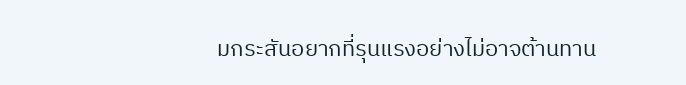มกระสันอยากที่รุนแรงอย่างไม่อาจต้านทาน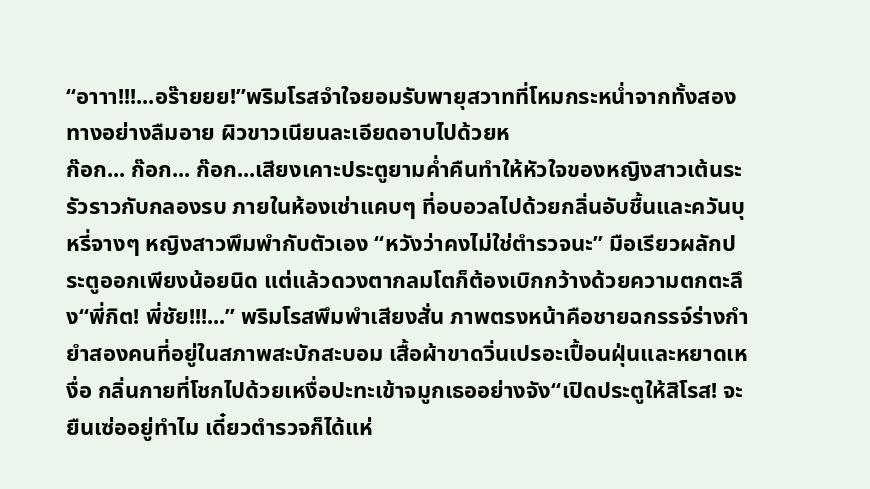“อาาา!!!...อร๊ายยย!”พริมโรสจำใจยอมรับพายุสวาทที่โหมกระหน่ำจากทั้งสองทางอย่างลืมอาย ผิวขาวเนียนละเอียดอาบไปด้วยห
ก๊อก... ก๊อก... ก๊อก...เสียงเคาะประตูยามค่ำคืนทำให้หัวใจของหญิงสาวเต้นระรัวราวกับกลองรบ ภายในห้องเช่าแคบๆ ที่อบอวลไปด้วยกลิ่นอับชื้นและควันบุหรี่จางๆ หญิงสาวพึมพำกับตัวเอง “หวังว่าคงไม่ใช่ตำรวจนะ” มือเรียวผลักประตูออกเพียงน้อยนิด แต่แล้วดวงตากลมโตก็ต้องเบิกกว้างด้วยความตกตะลึง“พี่กิต! พี่ชัย!!!...” พริมโรสพึมพำเสียงสั่น ภาพตรงหน้าคือชายฉกรรจ์ร่างกำยำสองคนที่อยู่ในสภาพสะบักสะบอม เสื้อผ้าขาดวิ่นเปรอะเปื้อนฝุ่นและหยาดเหงื่อ กลิ่นกายที่โชกไปด้วยเหงื่อปะทะเข้าจมูกเธออย่างจัง“เปิดประตูให้สิโรส! จะยืนเซ่ออยู่ทำไม เดี๋ยวตำรวจก็ได้แห่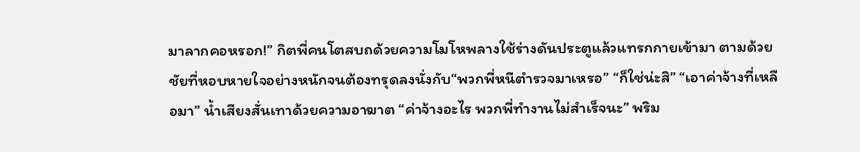มาลากคอหรอก!” กิตพี่คนโตสบถด้วยความโมโหพลางใช้ร่างดันประตูแล้วแทรกกายเข้ามา ตามด้วยชัยที่หอบหายใจอย่างหนักจนต้องทรุดลงนั่งกับ“พวกพี่หนีตำรวจมาเหรอ” “ก็ใช่น่ะสิ” “เอาค่าจ้างที่เหลือมา” น้ำเสียงสั่นเทาด้วยความอาฆาต “ค่าจ้างอะไร พวกพี่ทำงานไม่สำเร็จนะ” พริม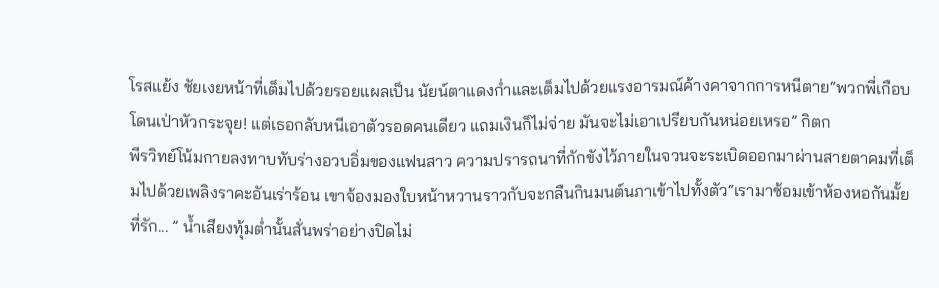โรสแย้ง ชัยเงยหน้าที่เต็มไปด้วยรอยแผลเป็น นัยน์ตาแดงก่ำและเต็มไปด้วยแรงอารมณ์ค้างคาจากการหนีตาย“พวกพี่เกือบโดนเป่าหัวกระจุย! แต่เธอกลับหนีเอาตัวรอดคนเดียว แถมเงินก็ไม่จ่าย มันจะไม่เอาเปรียบกันหน่อยเหรอ” กิตก
พีรวิทย์โน้มกายลงทาบทับร่างอวบอิ่มของแฟนสาว ความปรารถนาที่กักขังไว้ภายในจวนจะระเบิดออกมาผ่านสายตาคมที่เต็มไปด้วยเพลิงราคะอันเร่าร้อน เขาจ้องมองใบหน้าหวานราวกับจะกลืนกินมนต์นภาเข้าไปทั้งตัว“เรามาซ้อมเข้าห้องหอกันมั้ยที่รัก... ” น้ำเสียงทุ้มต่ำนั้นสั่นพร่าอย่างปิดไม่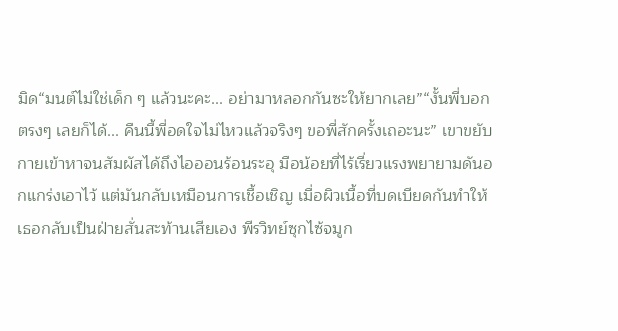มิด“มนต์ไม่ใช่เด็ก ๆ แล้วนะคะ... อย่ามาหลอกกันซะให้ยากเลย”“งั้นพี่บอกตรงๆ เลยก็ได้... คืนนี้พี่อดใจไม่ไหวแล้วจริงๆ ขอพี่สักครั้งเถอะนะ” เขาขยับกายเข้าหาจนสัมผัสได้ถึงไอออนร้อนระอุ มือน้อยที่ไร้เรี่ยวแรงพยายามดันอกแกร่งเอาไว้ แต่มันกลับเหมือนการเชื้อเชิญ เมื่อผิวเนื้อที่บดเบียดกันทำให้เธอกลับเป็นฝ่ายสั่นสะท้านเสียเอง พีรวิทย์ซุกไซ้จมูก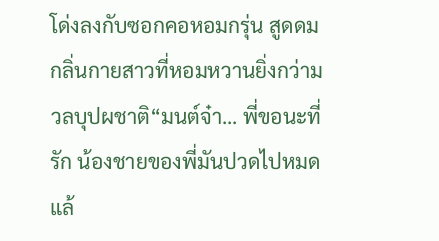โด่งลงกับซอกคอหอมกรุ่น สูดดมกลิ่นกายสาวที่หอมหวานยิ่งกว่ามวลบุปผชาติ“มนต์จ๋า... พี่ขอนะที่รัก น้องชายของพี่มันปวดไปหมดแล้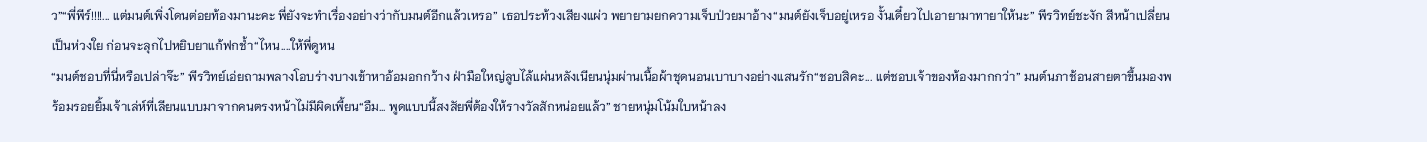ว”“พี่พีร์!!!!... แต่มนต์เพิ่งโดนต่อยท้องมานะคะ พี่ยังจะทำเรื่องอย่างว่ากับมนต์อีกแล้วเหรอ” เธอประท้วงเสียงแผ่ว พยายามยกความเจ็บป่วยมาอ้าง“มนต์ยังเจ็บอยู่เหรอ งั้นเดี๋ยวไปเอายามาทายาให้นะ” พีรวิทย์ชะงัก สีหน้าเปลี่ยนเป็นห่วงใย ก่อนจะลุกไปหยิบยาแก้ฟกช้ำ“ไหน....ให้พี่ดูหน
“มนต์ชอบที่นี่หรือเปล่าจ๊ะ” พีรวิทย์เอ่ยถามพลางโอบร่างบางเข้าหาอ้อมอกกว้าง ฝ่ามือใหญ่ลูบไล้แผ่นหลังเนียนนุ่มผ่านเนื้อผ้าชุดนอนเบาบางอย่างแสนรัก“ชอบสิคะ... แต่ชอบเจ้าของห้องมากกว่า” มนต์นภาช้อนสายตาขึ้นมองพร้อมรอยยิ้มเจ้าเล่ห์ที่เลียนแบบมาจากคนตรงหน้าไม่มีผิดเพี้ยน“อืม... พูดแบบนี้สงสัยพี่ต้องให้รางวัลสักหน่อยแล้ว” ชายหนุ่มโน้มใบหน้าลง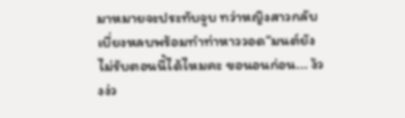มาหมายจะประทับจูบ ทว่าหญิงสาวกลับเบี่ยงหลบพร้อมทำท่าหาววอด“มนต์ยังไม่รับตอนนี้ได้ไหมคะ ขอนอนก่อน... ง้วงง่ว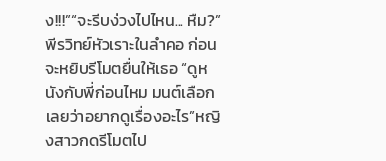ง!!!”“จะรีบง่วงไปไหน... หืม?” พีรวิทย์หัวเราะในลำคอ ก่อนจะหยิบรีโมตยื่นให้เธอ “ดูหนังกับพี่ก่อนไหม มนต์เลือกเลยว่าอยากดูเรื่องอะไร”หญิงสาวกดรีโมตไป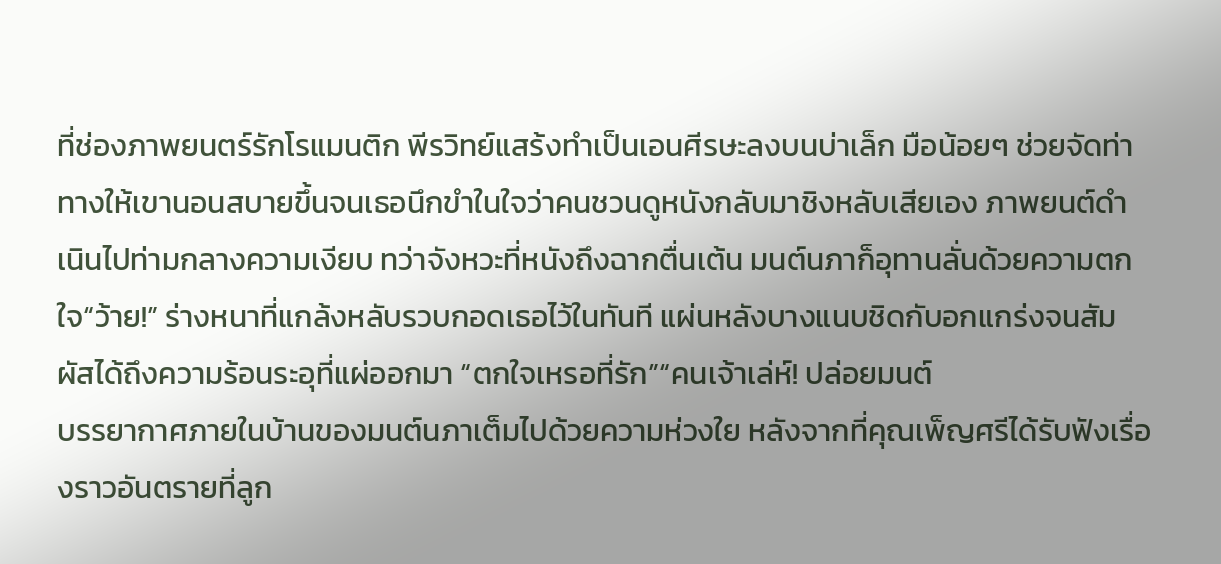ที่ช่องภาพยนตร์รักโรแมนติก พีรวิทย์แสร้งทำเป็นเอนศีรษะลงบนบ่าเล็ก มือน้อยๆ ช่วยจัดท่าทางให้เขานอนสบายขึ้นจนเธอนึกขำในใจว่าคนชวนดูหนังกลับมาชิงหลับเสียเอง ภาพยนต์ดำเนินไปท่ามกลางความเงียบ ทว่าจังหวะที่หนังถึงฉากตื่นเต้น มนต์นภาก็อุทานลั่นด้วยความตกใจ“ว้าย!” ร่างหนาที่แกล้งหลับรวบกอดเธอไว้ในทันที แผ่นหลังบางแนบชิดกับอกแกร่งจนสัมผัสได้ถึงความร้อนระอุที่แผ่ออกมา “ตกใจเหรอที่รัก”“คนเจ้าเล่ห์! ปล่อยมนต์
บรรยากาศภายในบ้านของมนต์นภาเต็มไปด้วยความห่วงใย หลังจากที่คุณเพ็ญศรีได้รับฟังเรื่องราวอันตรายที่ลูก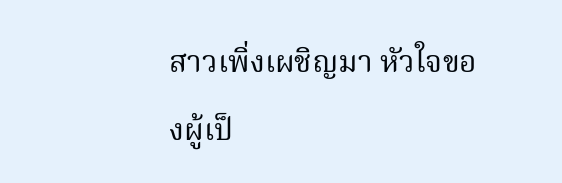สาวเพิ่งเผชิญมา หัวใจของผู้เป็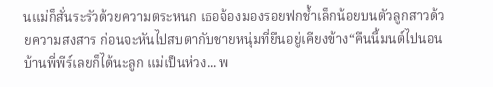นแม่ก็สั่นระรัวด้วยความตระหนก เธอจ้องมองรอยฟกช้ำเล็กน้อยบนตัวลูกสาวด้วยความสงสาร ก่อนจะหันไปสบตากับชายหนุ่มที่ยืนอยู่เคียงข้าง“คืนนี้มนต์ไปนอนบ้านพี่พีร์เลยก็ได้นะลูก แม่เป็นห่วง... พ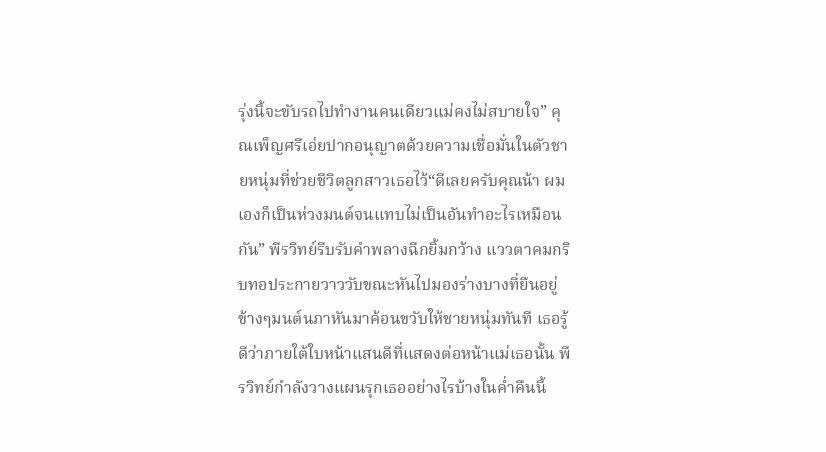รุ่งนี้จะขับรถไปทำงานคนเดียวแม่คงไม่สบายใจ” คุณเพ็ญศรีเอ่ยปากอนุญาตด้วยความเชื่อมั่นในตัวชายหนุ่มที่ช่วยชีวิตลูกสาวเธอไว้“ดีเลยครับคุณน้า ผมเองก็เป็นห่วงมนต์จนแทบไม่เป็นอันทำอะไรเหมือนกัน” พีรวิทย์รีบรับคำพลางฉีกยิ้มกว้าง แววตาคมกริบทอประกายวาววับขณะหันไปมองร่างบางที่ยืนอยู่ข้างๆมนต์นภาหันมาค้อนขวับให้ชายหนุ่มทันที เธอรู้ดีว่าภายใต้ใบหน้าแสนดีที่แสดงต่อหน้าแม่เธอนั้น พีรวิทย์กำลังวางแผนรุกเธออย่างไรบ้างในค่ำคืนนี้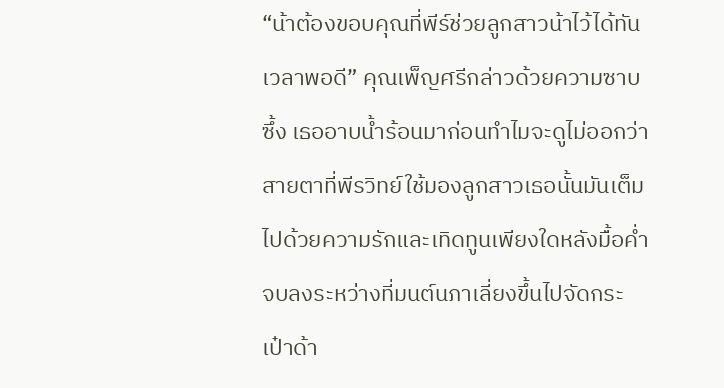“น้าต้องขอบคุณที่พีร์ช่วยลูกสาวน้าไว้ได้ทันเวลาพอดี” คุณเพ็ญศรีกล่าวด้วยความซาบซึ้ง เธออาบน้ำร้อนมาก่อนทำไมจะดูไม่ออกว่าสายตาที่พีรวิทย์ใช้มองลูกสาวเธอนั้นมันเต็มไปด้วยความรักและเทิดทูนเพียงใดหลังมื้อค่ำจบลงระหว่างที่มนต์นภาเลี่ยงขึ้นไปจัดกระเป๋าด้า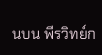นบน พีรวิทย์ก